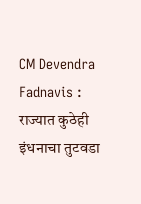CM Devendra Fadnavis : राज्यात कुठेही इंधनाचा तुटवडा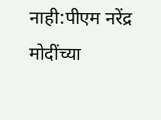नाही:पीएम नरेंद्र मोदींच्या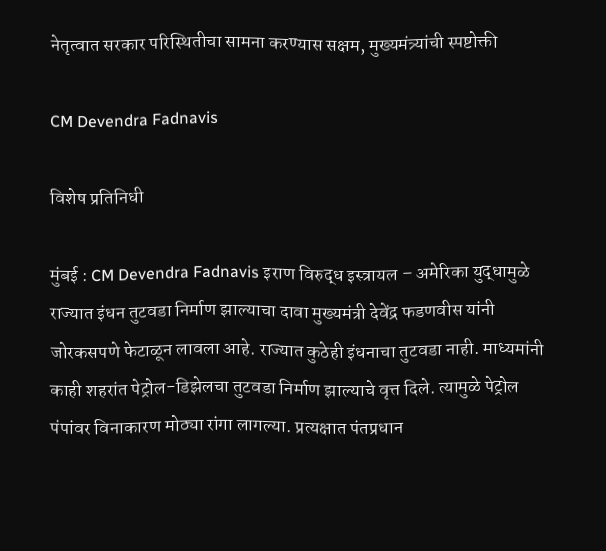नेतृत्वात सरकार परिस्थितीचा सामना करण्यास सक्षम, मुख्यमंत्र्यांची स्पष्टोक्ती

CM Devendra Fadnavis

विशेष प्रतिनिधी

मुंबई : CM Devendra Fadnavis इराण विरुद्ध इस्त्रायल – अमेरिका युद्धामुळे राज्यात इंधन तुटवडा निर्माण झाल्याचा दावा मुख्यमंत्री देवेंद्र फडणवीस यांनी जोरकसपणे फेटाळून लावला आहे. राज्यात कुठेही इंधनाचा तुटवडा नाही. माध्यमांनी काही शहरांत पेट्रोल-डिझेलचा तुटवडा निर्माण झाल्याचे वृत्त दिले. त्यामुळे पेट्रोल पंपांवर विनाकारण मोठ्या रांगा लागल्या. प्रत्यक्षात पंतप्रधान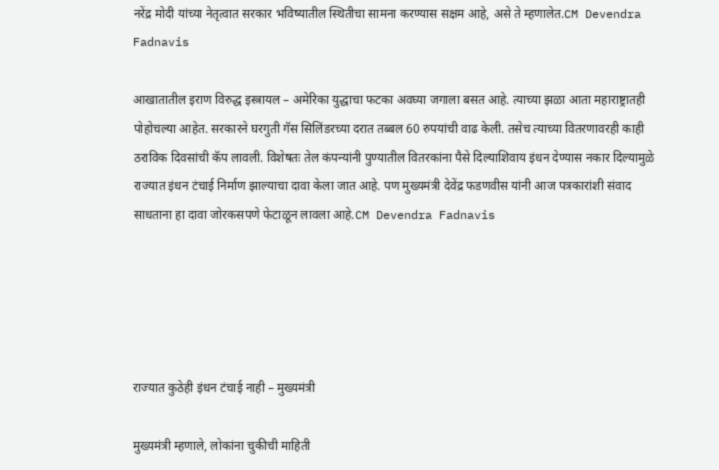नरेंद्र मोदी यांच्या नेतृत्वात सरकार भविष्यातील स्थितीचा सामना करण्यास सक्षम आहे, असे ते म्हणालेत.CM Devendra Fadnavis

आखातातील इराण विरुद्ध इस्त्रायल – अमेरिका युद्धाचा फटका अवघ्या जगाला बसत आहे. त्याच्या झळा आता महाराष्ट्रातही पोहोचल्या आहेत. सरकारने घरगुती गॅस सिलिंडरच्या दरात तब्बल 60 रुपयांची वाढ केली. तसेच त्याच्या वितरणावरही काही ठराविक दिवसांची कॅप लावली. विशेषतः तेल कंपन्यांनी पुण्यातील वितरकांना पैसे दिल्याशिवाय इंधन देण्यास नकार दिल्यामुळे राज्यात इंधन टंचाई निर्माण झाल्याचा दावा केला जात आहे. पण मुख्यमंत्री देवेंद्र फडणवीस यांनी आज पत्रकारांशी संवाद साधताना हा दावा जोरकसपणे फेटाळून लावला आहे.CM Devendra Fadnavis





राज्यात कुठेही इंधन टंचाई नाही – मुख्यमंत्री

मुख्यमंत्री म्हणाले, लोकांना चुकीची माहिती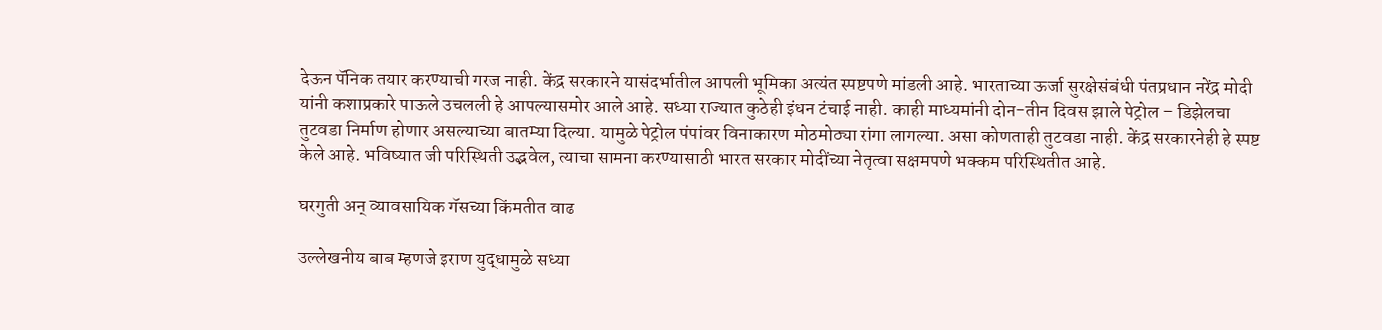देऊन पॅनिक तयार करण्याची गरज नाही. केंद्र सरकारने यासंदर्भातील आपली भूमिका अत्यंत स्पष्टपणे मांडली आहे. भारताच्या ऊर्जा सुरक्षेसंबंधी पंतप्रधान नरेंद्र मोदी यांनी कशाप्रकारे पाऊले उचलली हे आपल्यासमोर आले आहे. सध्या राज्यात कुठेही इंधन टंचाई नाही. काही माध्यमांनी दोन-तीन दिवस झाले पेट्रोल – डिझेलचा तुटवडा निर्माण होणार असल्याच्या बातम्या दिल्या. यामुळे पेट्रोल पंपांवर विनाकारण मोठमोठ्या रांगा लागल्या. असा कोणताही तुटवडा नाही. केंद्र सरकारनेही हे स्पष्ट केले आहे. भविष्यात जी परिस्थिती उद्भवेल, त्याचा सामना करण्यासाठी भारत सरकार मोदींच्या नेतृत्वा सक्षमपणे भक्कम परिस्थितीत आहे.

घरगुती अन् व्यावसायिक गॅसच्या किंमतीत वाढ

उल्लेखनीय बाब म्हणजे इराण युद्धामुळे सध्या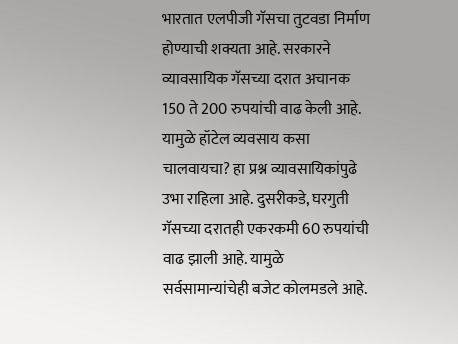भारतात एलपीजी गॅसचा तुटवडा निर्माण होण्याची शक्यता आहे. सरकारने व्यावसायिक गॅसच्या दरात अचानक 150 ते 200 रुपयांची वाढ केली आहे. यामुळे हॉटेल व्यवसाय कसा चालवायचा? हा प्रश्न व्यावसायिकांपुढे उभा राहिला आहे. दुसरीकडे, घरगुती गॅसच्या दरातही एकरकमी 60 रुपयांची वाढ झाली आहे. यामुळे सर्वसामान्यांचेही बजेट कोलमडले आहे.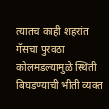त्यातच काही शहरांत गॅसचा पुरवठा कोलमडल्यामुळे स्थिती बिघडण्याची भीती व्यक्त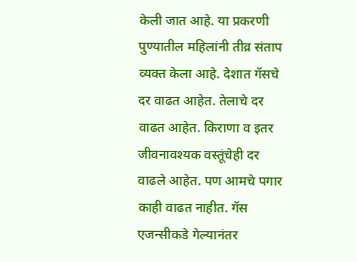केली जात आहे. या प्रकरणी पुण्यातील महिलांनी तीव्र संताप व्यक्त केला आहे. देशात गॅसचे दर वाढत आहेत. तेलाचे दर वाढत आहेत. किराणा व इतर जीवनावश्यक वस्तूंचेही दर वाढले आहेत. पण आमचे पगार काही वाढत नाहीत. गॅस एजन्सीकडे गेल्यानंतर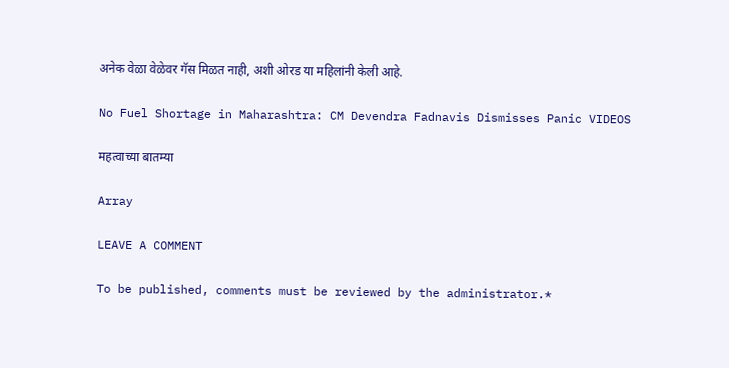अनेक वेळा वेळेवर गॅस मिळत नाही, अशी ओरड या महिलांनी केली आहे.

No Fuel Shortage in Maharashtra: CM Devendra Fadnavis Dismisses Panic VIDEOS

महत्वाच्या बातम्या

Array

LEAVE A COMMENT

To be published, comments must be reviewed by the administrator.*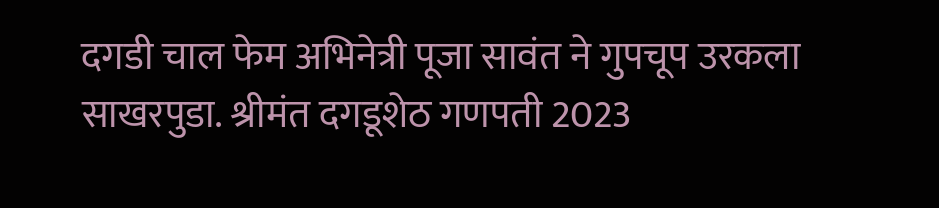दगडी चाल फेम अभिनेत्री पूजा सावंत ने गुपचूप उरकला साखरपुडा. श्रीमंत दगडूशेठ गणपती 2023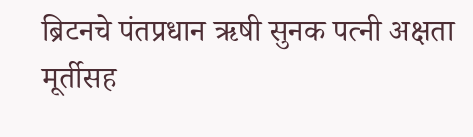ब्रिटनचे पंतप्रधान ऋषी सुनक पत्नी अक्षता मूर्तीसह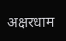अक्षरधाम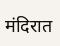मंदिरात